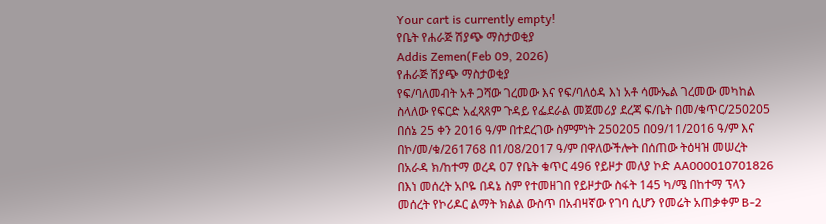Your cart is currently empty!
የቤት የሐራጅ ሽያጭ ማስታወቂያ
Addis Zemen(Feb 09, 2026)
የሐራጅ ሽያጭ ማስታወቂያ
የፍ/ባለመብት አቶ ጋሻው ገረመው እና የፍ/ባለዕዳ እነ አቶ ሳሙኤል ገረመው መካከል ስላለው የፍርድ አፈጻጸም ጉዳይ የፌደራል መጀመሪያ ደረጃ ፍ/ቤት በመ/ቁጥር/250205 በሰኔ 25 ቀን 2016 ዓ/ም በተደረገው ስምምነት 250205 በ09/11/2016 ዓ/ም እና በኮ/መ/ቁ/261768 በ1/08/2017 ዓ/ም በዋለውችሎት በሰጠው ትዕዛዝ መሠረት በአራዳ ክ/ከተማ ወረዳ 07 የቤት ቁጥር 496 የይዞታ መለያ ኮድ AA000010701826 በእነ መሰረት አቦዬ በዳኔ ስም የተመዘገበ የይዞታው ስፋት 145 ካ/ሜ በከተማ ፕላን መሰረት የኮሪዶር ልማት ክልል ውስጥ በአብዛኛው የገባ ሲሆን የመሬት አጠቃቀም B-2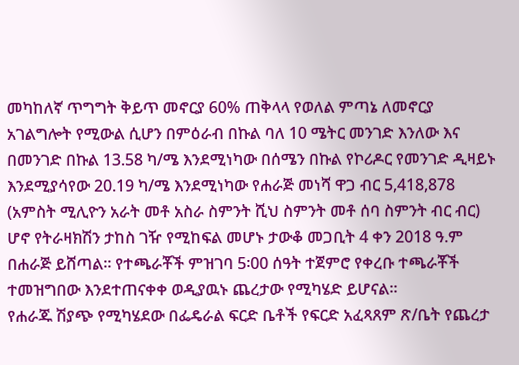መካከለኛ ጥግግት ቅይጥ መኖርያ 60% ጠቅላላ የወለል ምጣኔ ለመኖርያ አገልግሎት የሚውል ሲሆን በምዕራብ በኩል ባለ 10 ሜትር መንገድ እንለው እና በመንገድ በኩል 13.58 ካ/ሜ እንደሚነካው በሰሜን በኩል የኮሪዶር የመንገድ ዲዛይኑ እንደሚያሳየው 20.19 ካ/ሜ እንደሚነካው የሐራጅ መነሻ ዋጋ ብር 5,418,878 (አምስት ሚሊዮን አራት መቶ አስራ ስምንት ሺህ ስምንት መቶ ሰባ ስምንት ብር ብር) ሆኖ የትራዛክሽን ታከስ ገዥ የሚከፍል መሆኑ ታውቆ መጋቢት 4 ቀን 2018 ዓ.ም በሐራጅ ይሸጣል። የተጫራቾች ምዝገባ 5፡00 ሰዓት ተጀምሮ የቀረቡ ተጫራቾች ተመዝግበው እንደተጠናቀቀ ወዲያዉኑ ጨረታው የሚካሄድ ይሆናል።
የሐራጁ ሽያጭ የሚካሄደው በፌዴራል ፍርድ ቤቶች የፍርድ አፈጻጸም ጽ/ቤት የጨረታ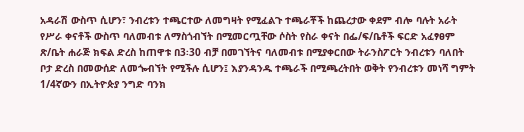አዳራሽ ውስጥ ሲሆን፣ ንብረቱን ተጫርተው ለመግዛት የሚፈልጉ ተጫራቾች ከጨረታው ቀደም ብሎ ባሉት አራት የሥራ ቀናቶች ውስጥ ባለመብቱ ለማስጎብኘት በሚመርጧቸው ሶስት የስራ ቀናት በፌ/ፍ/ቤቶች ፍርድ አፈፃፀም ጽ/ቤት ሐራጅ ክፍል ድረስ ከጠዋቱ በ3፡30 ብቻ በመገኘትና ባለመብቱ በሚያቀርበው ትራንስፖርት ንብረቱን ባለበት ቦታ ድረስ በመውሰድ ለመጐብኘት የሚችሉ ሲሆን፤ እያንዳንዱ ተጫራች በሚጫረትበት ወቅት የንብረቱን መነሻ ግምት 1/4ኛውን በኢትዮጵያ ንግድ ባንክ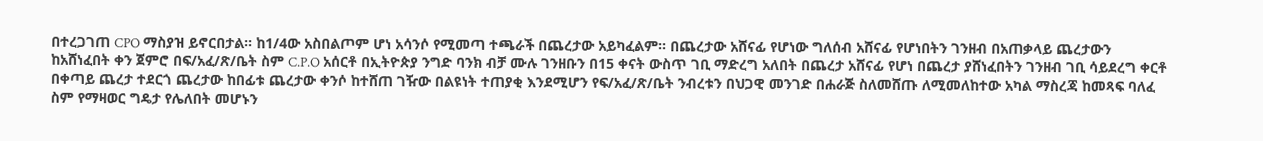በተረጋገጠ CPO ማስያዝ ይኖርበታል። ከ1/4ው አስበልጦም ሆነ አሳንሶ የሚመጣ ተጫራች በጨረታው አይካፈልም። በጨረታው አሸናፊ የሆነው ግለሰብ አሸናፊ የሆነበትን ገንዘብ በአጠቃላይ ጨረታውን ከአሸነፈበት ቀን ጀምሮ በፍ/አፈ/ጽ/ቤት ስም C.P.O አሰርቶ በኢትዮጵያ ንግድ ባንክ ብቻ ሙሉ ገንዘቡን በ15 ቀናት ውስጥ ገቢ ማድረግ አለበት በጨረታ አሸናፊ የሆነ በጨረታ ያሸነፈበትን ገንዘብ ገቢ ሳይደረግ ቀርቶ በቀጣይ ጨረታ ተደርጎ ጨረታው ከበፊቱ ጨረታው ቀንሶ ከተሸጠ ገዥው በልዩነት ተጠያቂ እንደሚሆን የፍ/አፈ/ጽ/ቤት ንብረቱን በህጋዊ መንገድ በሐራጅ ስለመሸጡ ለሚመለከተው አካል ማስረጃ ከመጻፍ ባለፈ ስም የማዛወር ግዴታ የሌለበት መሆኑን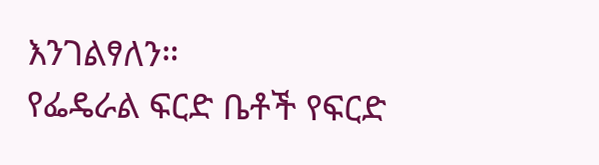እንገልፃለን።
የፌዴራል ፍርድ ቤቶች የፍርድ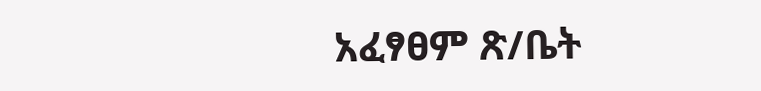አፈፃፀም ጽ/ቤት